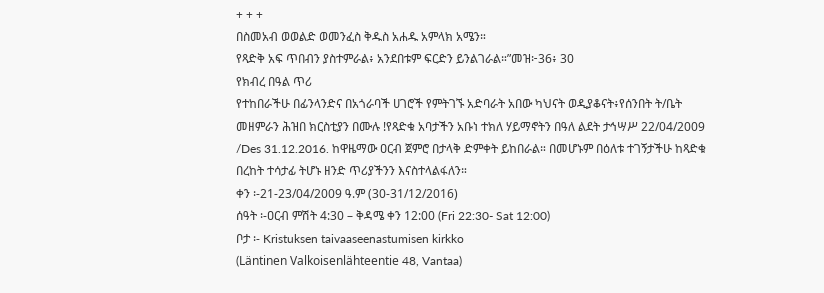+ + +
በስመአብ ወወልድ ወመንፈስ ቅዱስ አሐዱ አምላክ አሜን።
የጻድቅ አፍ ጥበብን ያስተምራል፥ አንደበቱም ፍርድን ይንልገራል።”መዝ፦36፥ 30
የክብረ በዓል ጥሪ
የተከበራችሁ በፊንላንድና በአጎራባች ሀገሮች የምትገኙ አድባራት አበው ካህናት ወዲያቆናት፥የሰንበት ት/ቤት መዘምራን ሕዝበ ክርስቲያን በሙሉ !የጻድቁ አባታችን አቡነ ተክለ ሃይማኖትን በዓለ ልደት ታኅሣሥ 22/04/2009 /Des 31.12.2016. ከዋዜማው ዐርብ ጀምሮ በታላቅ ድምቀት ይከበራል። በመሆኑም በዕለቱ ተገኝታችሁ ከጻድቁ በረከት ተሳታፊ ትሆኑ ዘንድ ጥሪያችንን እናስተላልፋለን።
ቀን ፡-21-23/04/2009 ዓ.ም (30-31/12/2016)
ሰዓት ፡-ዐርብ ምሽት 4:30 – ቅዳሜ ቀን 12:00 (Fri 22:30- Sat 12:00)
ቦታ ፡- Kristuksen taivaaseenastumisen kirkko
(Läntinen Valkoisenlähteentie 48, Vantaa)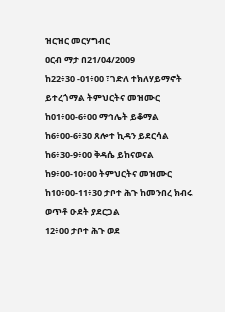ዝርዝር መርሃግብር
ዐርብ ማታ በ21/04/2009
ከ22፥30 -01፥00 ፣ገድለ ተክለሃይማኖት ይተረጎማል ትምህርትና መዝሙር
ከ01፥00-6፥00 ማኅሌት ይቆማል
ከ6፥00-6፥30 ጸሎተ ኪዳን ይደርሳል
ከ6፥30-9፥00 ቅዳሴ ይከናወናል
ከ9፥00-10፥00 ትምህርትና መዝሙር
ከ10፥00-11፥30 ታቦተ ሕጉ ከመንበረ ክብሩ ወጥቶ ዑደት ያደርጋል
12፥00 ታቦተ ሕጉ ወደ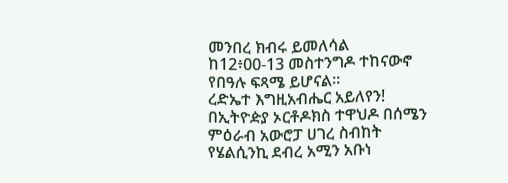መንበረ ክብሩ ይመለሳል
ከ12፥00-13 መስተንግዶ ተከናውኖ የበዓሉ ፍጻሜ ይሆናል።
ረድኤተ እግዚአብሔር አይለየን!
በኢትዮዽያ ኦርቶዶክስ ተዋህዶ በሰሜን ምዕራብ አውሮፓ ሀገረ ስብከት
የሄልሲንኪ ደብረ አሚን አቡነ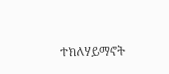ተክለሃይማኖት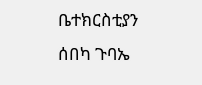ቤተክርስቲያን
ሰበካ ጉባኤ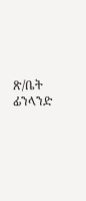ጽ/ቤት
ፊንላንድ